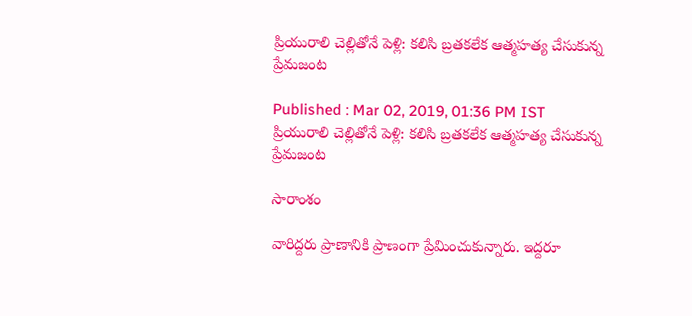ప్రియురాలి చెల్లితోనే పెళ్లి: కలిసి బ్రతకలేక ఆత్మహత్య చేసుకున్న ప్రేమజంట

Published : Mar 02, 2019, 01:36 PM IST
ప్రియురాలి చెల్లితోనే పెళ్లి: కలిసి బ్రతకలేక ఆత్మహత్య చేసుకున్న ప్రేమజంట

సారాంశం

వారిద్దరు ప్రాణానికి ప్రాణంగా ప్రేమించుకున్నారు. ఇద్దరూ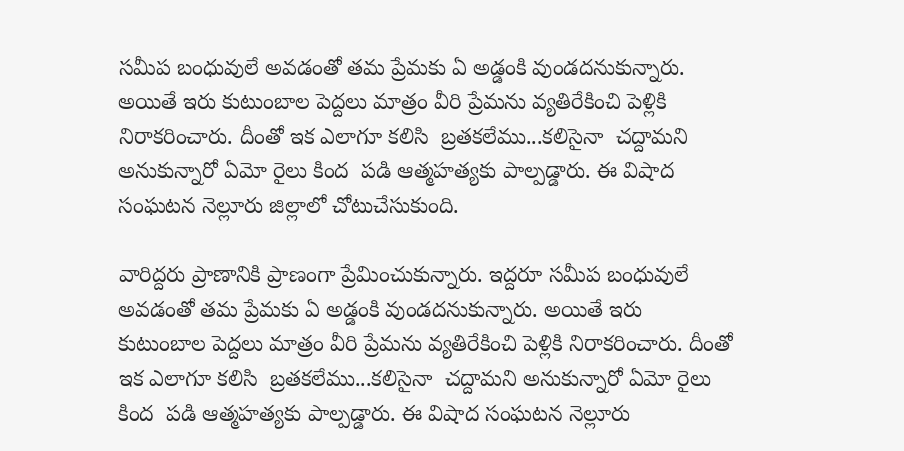సమీప బంధువులే అవడంతో తమ ప్రేమకు ఏ అడ్డంకి వుండదనుకున్నారు. అయితే ఇరు కుటుంబాల పెద్దలు మాత్రం వీరి ప్రేమను వ్యతిరేకించి పెళ్లికి నిరాకరించారు. దీంతో ఇక ఎలాగూ కలిసి  బ్రతకలేము...కలిసైనా  చద్దామని అనుకున్నారో ఏమో రైలు కింద  పడి ఆత్మహత్యకు పాల్పడ్డారు. ఈ విషాద సంఘటన నెల్లూరు జిల్లాలో చోటుచేసుకుంది.

వారిద్దరు ప్రాణానికి ప్రాణంగా ప్రేమించుకున్నారు. ఇద్దరూ సమీప బంధువులే అవడంతో తమ ప్రేమకు ఏ అడ్డంకి వుండదనుకున్నారు. అయితే ఇరు కుటుంబాల పెద్దలు మాత్రం వీరి ప్రేమను వ్యతిరేకించి పెళ్లికి నిరాకరించారు. దీంతో ఇక ఎలాగూ కలిసి  బ్రతకలేము...కలిసైనా  చద్దామని అనుకున్నారో ఏమో రైలు కింద  పడి ఆత్మహత్యకు పాల్పడ్డారు. ఈ విషాద సంఘటన నెల్లూరు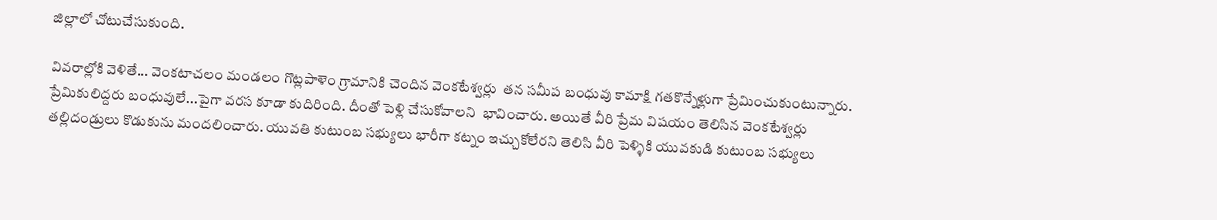జిల్లాలో చోటుచేసుకుంది.

వివరాల్లోకి వెళితే... వెంకటాచలం మండలం గొట్లపాళెం గ్రామానికి చెందిన వెంకటేశ్వర్లు  తన సమీప బంధువు కామాక్షి గతకొన్నేళ్లుగా ప్రేమించుకుంటున్నారు.  ప్రేమికులిద్దరు బంధువులే...పైగా వరస కూడా కుదిరింది. దీంతో పెళ్లి చేసుకోవాలని  భావించారు. అయితే వీరి ప్రేమ విషయం తెలిసిన వెంకటేశ్వర్లు  తల్లిదండ్రులు కొడుకును మందలించారు. యువతి కుటుంబ సభ్యులు భారీగా కట్నం ఇచ్చుకోలేరని తెలిసి వీరి పెళ్ళికి యువకుడి కుటుంబ సభ్యులు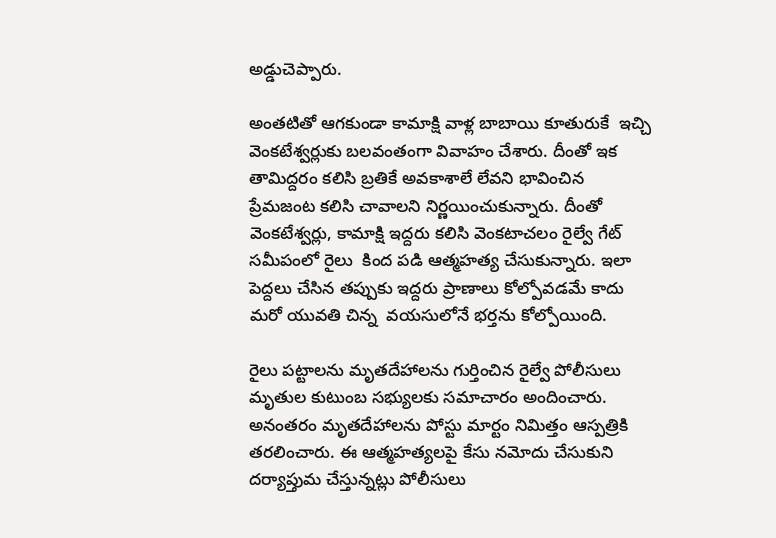అడ్డుచెప్పారు.

అంతటితో ఆగకుండా కామాక్షి వాళ్ల బాబాయి కూతురుకే  ఇచ్చి వెంకటేశ్వర్లుకు బలవంతంగా వివాహం చేశారు. దీంతో ఇక తామిద్దరం కలిసి బ్రతికే అవకాశాలే లేవని భావించిన ప్రేమజంట కలిసి చావాలని నిర్ణయించుకున్నారు. దీంతో  వెంకటేశ్వర్లు, కామాక్షి ఇద్దరు కలిసి వెంకటాచలం రైల్వే గేట్ సమీపంలో రైలు  కింద పడి ఆత్మహత్య చేసుకున్నారు. ఇలా పెద్దలు చేసిన తప్పుకు ఇద్దరు ప్రాణాలు కోల్పోవడమే కాదు మరో యువతి చిన్న  వయసులోనే భర్తను కోల్పోయింది.

రైలు పట్టాలను మృతదేహాలను గుర్తించిన రైల్వే పోలీసులు మృతుల కుటుంబ సభ్యులకు సమాచారం అందించారు.  అనంతరం మృతదేహాలను పోస్టు మార్టం నిమిత్తం ఆస్పత్రికి తరలించారు. ఈ ఆత్మహత్యలపై కేసు నమోదు చేసుకుని దర్యాప్తుమ చేస్తున్నట్లు పోలీసులు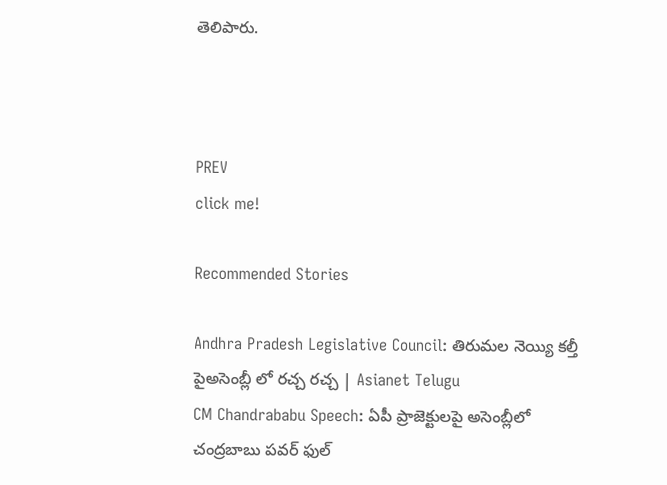తెలిపారు.



PREV
click me!

Recommended Stories

Andhra Pradesh Legislative Council: తిరుమల నెయ్యి కల్తీ పైఅసెంబ్లీ లో రచ్చ రచ్చ | Asianet Telugu
CM Chandrababu Speech: ఏపీ ప్రాజెక్టులపై అసెంబ్లీలో చంద్రబాబు పవర్ ఫుల్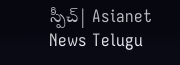స్పీచ్| Asianet News Telugu